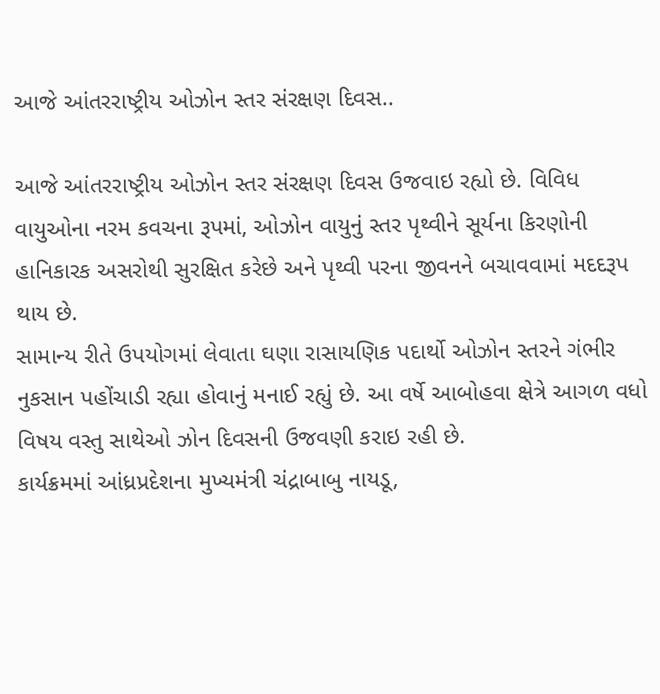આજે આંતરરાષ્ટ્રીય ઓઝોન સ્તર સંરક્ષણ દિવસ..

આજે આંતરરાષ્ટ્રીય ઓઝોન સ્તર સંરક્ષણ દિવસ ઉજવાઇ રહ્યો છે. વિવિધ વાયુઓના નરમ કવચના રૂપમાં, ઓઝોન વાયુનું સ્તર પૃથ્વીને સૂર્યના કિરણોની હાનિકારક અસરોથી સુરક્ષિત કરેછે અને પૃથ્વી પરના જીવનને બચાવવામાં મદદરૂપ થાય છે.
સામાન્ય રીતે ઉપયોગમાં લેવાતા ઘણા રાસાયણિક પદાર્થો ઓઝોન સ્તરને ગંભીર નુકસાન પહોંચાડી રહ્યા હોવાનું મનાઈ રહ્યું છે. આ વર્ષે આબોહવા ક્ષેત્રે આગળ વધો વિષય વસ્તુ સાથેઓ ઝોન દિવસની ઉજવણી કરાઇ રહી છે.
કાર્યક્રમમાં આંધ્રપ્રદેશના મુખ્યમંત્રી ચંદ્રાબાબુ નાયડૂ,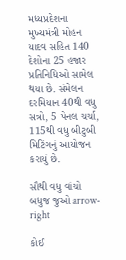મધ્યપ્રદેશના મુખ્યમંત્રી મોહન યાદવ સહિત 140 દેશોના 25 હજાર પ્રતિનિધિઓ સામેલ થયા છે. સંમેલન દરમિયાન 40થી વધુ સત્રો, 5 પેનલ ચર્ચા, 115થી વધુ બીટુબી મિટિંગનું આયોજન કરાયું છે.

સૌથી વધુ વાંચો
બધુજ જુઓ arrow-right

કોઈ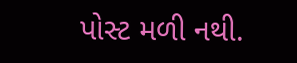પોસ્ટ મળી નથી.